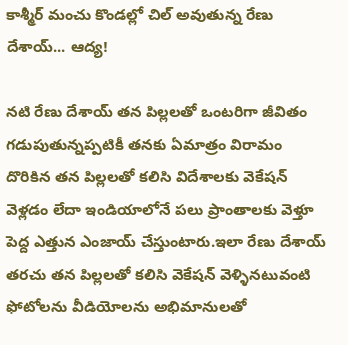కాశ్మీర్ మంచు కొండల్లో చిల్ అవుతున్న రేణు దేశాయ్... ఆద్య!

నటి రేణు దేశాయ్ తన పిల్లలతో ఒంటరిగా జీవితం గడుపుతున్నప్పటికీ తనకు ఏమాత్రం విరామం దొరికిన తన పిల్లలతో కలిసి విదేశాలకు వెకేషన్ వెళ్లడం లేదా ఇండియాలోనే పలు ప్రాంతాలకు వెళ్తూ పెద్ద ఎత్తున ఎంజాయ్ చేస్తుంటారు.ఇలా రేణు దేశాయ్ తరచు తన పిల్లలతో కలిసి వెకేషన్ వెళ్ళినటువంటి ఫోటోలను వీడియోలను అభిమానులతో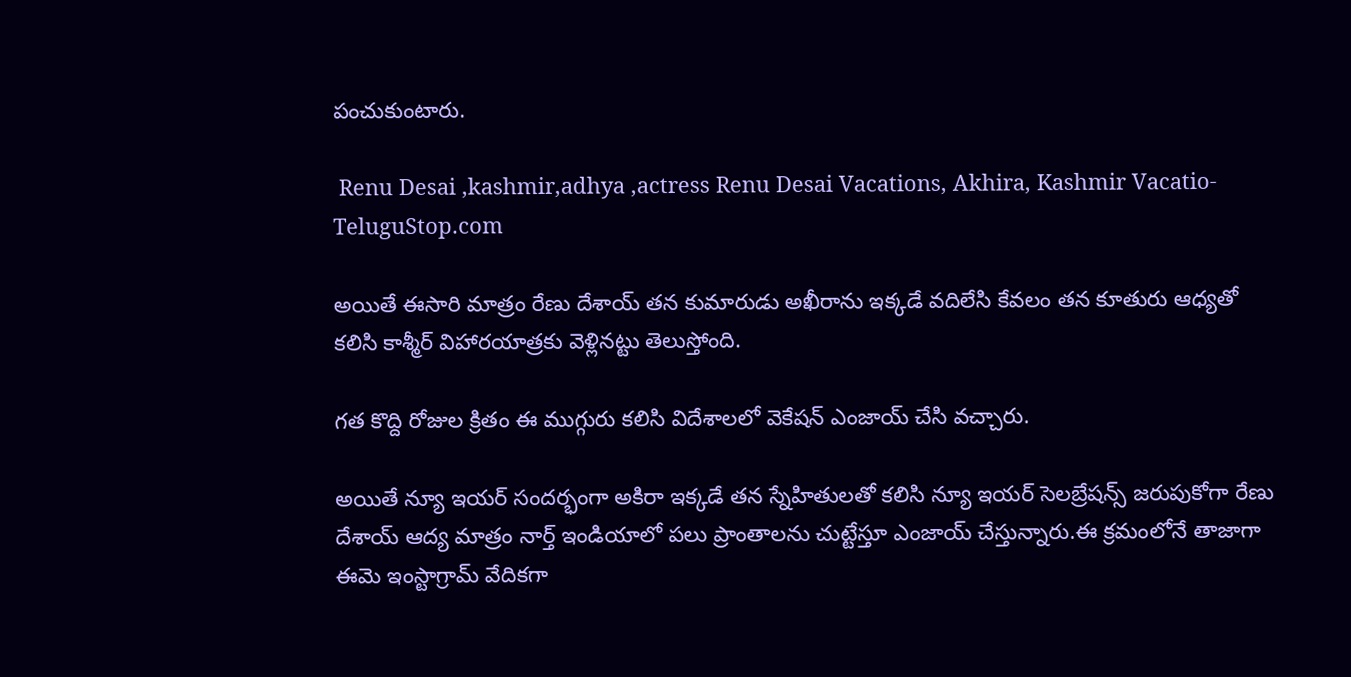పంచుకుంటారు.

 Renu Desai ,kashmir,adhya ,actress Renu Desai Vacations, Akhira, Kashmir Vacatio-TeluguStop.com

అయితే ఈసారి మాత్రం రేణు దేశాయ్ తన కుమారుడు అఖీరాను ఇక్కడే వదిలేసి కేవలం తన కూతురు ఆధ్యతో కలిసి కాశ్మీర్ విహారయాత్రకు వెళ్లినట్టు తెలుస్తోంది.

గత కొద్ది రోజుల క్రితం ఈ ముగ్గురు కలిసి విదేశాలలో వెకేషన్ ఎంజాయ్ చేసి వచ్చారు.

అయితే న్యూ ఇయర్ సందర్భంగా అకిరా ఇక్కడే తన స్నేహితులతో కలిసి న్యూ ఇయర్ సెలబ్రేషన్స్ జరుపుకోగా రేణు దేశాయ్ ఆద్య మాత్రం నార్త్ ఇండియాలో పలు ప్రాంతాలను చుట్టేస్తూ ఎంజాయ్ చేస్తున్నారు.ఈ క్రమంలోనే తాజాగా ఈమె ఇంస్టాగ్రామ్ వేదికగా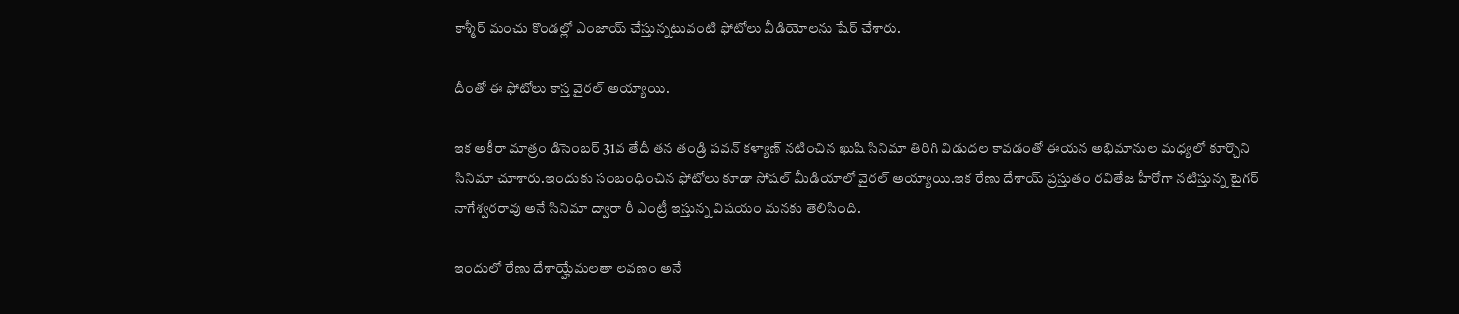కాశ్మీర్ మంచు కొండల్లో ఎంజాయ్ చేస్తున్నటువంటి ఫోటోలు వీడియోలను షేర్ చేశారు.

దీంతో ఈ ఫోటోలు కాస్త వైరల్ అయ్యాయి.

ఇక అకీరా మాత్రం డిసెంబర్ 31వ తేదీ తన తండ్రి పవన్ కళ్యాణ్ నటించిన ఖుషి సినిమా తిరిగి విడుదల కావడంతో ఈయన అభిమానుల మధ్యలో కూర్చొని సినిమా చూశారు.ఇందుకు సంబంధించిన ఫోటోలు కూడా సోషల్ మీడియాలో వైరల్ అయ్యాయి.ఇక రేణు దేశాయ్ ప్రస్తుతం రవితేజ హీరోగా నటిస్తున్న టైగర్ నాగేశ్వరరావు అనే సినిమా ద్వారా రీ ఎంట్రీ ఇస్తున్న విషయం మనకు తెలిసింది.

ఇందులో రేణు దేశాయ్హేమలతా లవణం అనే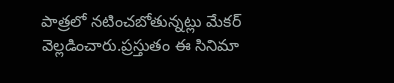పాత్రలో నటించబోతున్నట్లు మేకర్ వెల్లడించారు.ప్రస్తుతం ఈ సినిమా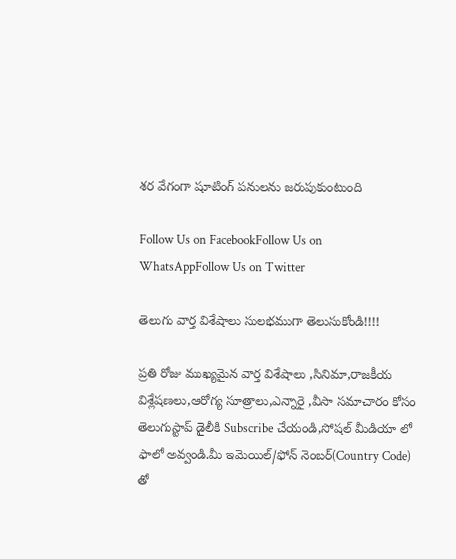శర వేగంగా షూటింగ్ పనులను జరుపుకుంటుంది

Follow Us on FacebookFollow Us on WhatsAppFollow Us on Twitter

తెలుగు వార్త విశేషాలు సులభముగా తెలుసుకోండి!!!!

ప్రతి రోజు ముఖ్యమైన వార్త విశేషాలు ,సినిమా,రాజకీయ విశ్లేషణలు,ఆరోగ్య సూత్రాలు,ఎన్నారై ,వీసా సమాచారం కోసం తెలుగుస్టాప్ డైలీకి Subscribe చేయండి,సోషల్ మీడియా లో ఫాలో అవ్వండి.మీ ఇమెయిల్/ఫోన్ నెంబర్(Country Code) తో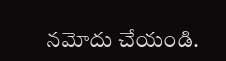నమోదు చేయండి.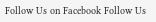Follow Us on Facebook Follow Us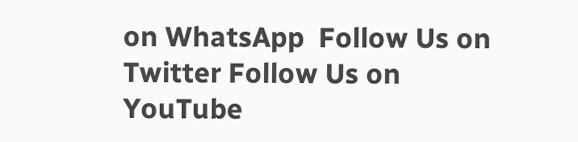on WhatsApp  Follow Us on Twitter Follow Us on YouTube